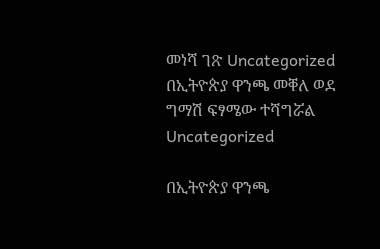መነሻ ገጽ Uncategorized በኢትዮጵያ ዋንጫ መቐለ ወደ ግማሽ ፍፃሜው ተሻግሯል
Uncategorized

በኢትዮጵያ ዋንጫ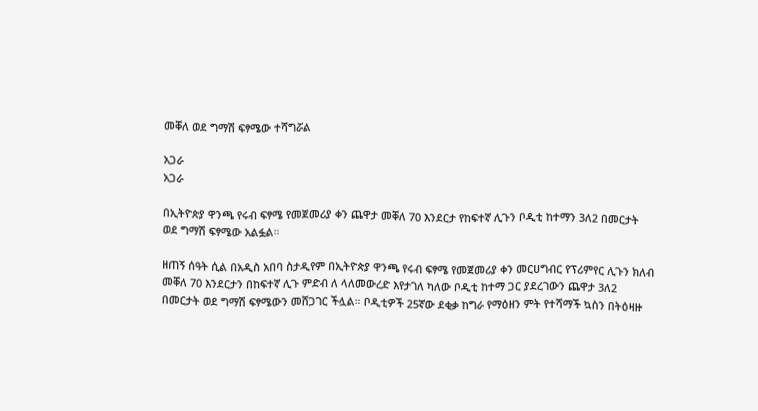መቐለ ወደ ግማሽ ፍፃሜው ተሻግሯል

አጋራ
አጋራ

በኢትዮጵያ ዋንጫ የሩብ ፍፃሜ የመጀመሪያ ቀን ጨዋታ መቐለ 70 እንደርታ የከፍተኛ ሊጉን ቦዲቲ ከተማን 3ለ2 በመርታት ወደ ግማሽ ፍፃሜው አልፏል።

ዘጠኝ ሰዓት ሲል በአዲስ አበባ ስታዲየም በኢትዮጵያ ዋንጫ የሩብ ፍፃሜ የመጀመሪያ ቀን መርሀግብር የፕሪምየር ሊጉን ክለብ መቐለ 70 እንደርታን በከፍተኛ ሊጉ ምድብ ለ ላለመውረድ እየታገለ ካለው ቦዲቲ ከተማ ጋር ያደረገውን ጨዋታ 3ለ2 በመርታት ወደ ግማሽ ፍፃሜውን መሸጋገር ችሏል። ቦዲቲዎች 25ኛው ደቂቃ ከግራ የማዕዘን ምት የተሻማች ኳስን በትዕዛዙ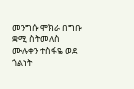መንግሱ ሞክራ በግቡ ቋሚ ስትመለስ ሙሉቀን ተስፋዬ ወደ ጎልነት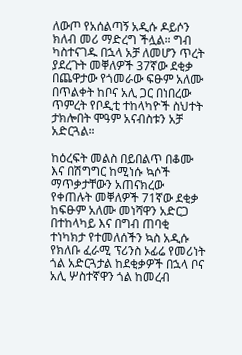ለውጦ የአሰልጣኝ አዲሱ ዶይሶን ክለብ መሪ ማድረግ ችሏል። ግብ ካስተናገዱ በኋላ አቻ ለመሆን ጥረት ያደረጉት መቐለዎች 37ኛው ደቂቃ በጨዋታው የጎመራው ፍፁም አለሙ በጥልቀት ከቦና አሊ ጋር በነበረው ጥምረት የቦዲቲ ተከላካዮች ስህተት ታክሎበት ሞዓም አናብስቱን አቻ አድርጓል።

ከዕረፍት መልስ በይበልጥ በቆሙ እና በሽግግር ከሚነሱ ኳሶች ማጥቃታቸውን አጠናክረው የቀጠሉት መቐለዎች 71ኛው ደቂቃ ከፍፁም አለሙ መነሻዋን አድርጋ በተከላካይ እና በግብ ጠባቂ ተነካክታ የተመለሰችን ኳስ አዲሱ የክለቡ ፈራሚ ፕሪንስ ኦፊሬ የመሪነት ጎል አድርጓታል ከደቂቃዎች በኋላ ቦና አሊ ሦስተኛዋን ጎል ከመረብ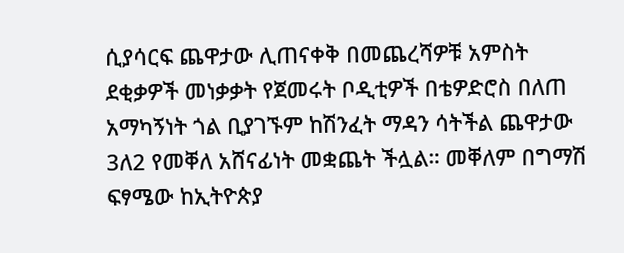ሲያሳርፍ ጨዋታው ሊጠናቀቅ በመጨረሻዎቹ አምስት ደቂቃዎች መነቃቃት የጀመሩት ቦዲቲዎች በቴዎድሮስ በለጠ አማካኝነት ጎል ቢያገኙም ከሽንፈት ማዳን ሳትችል ጨዋታው 3ለ2 የመቐለ አሸናፊነት መቋጨት ችሏል። መቐለም በግማሽ ፍፃሜው ከኢትዮጵያ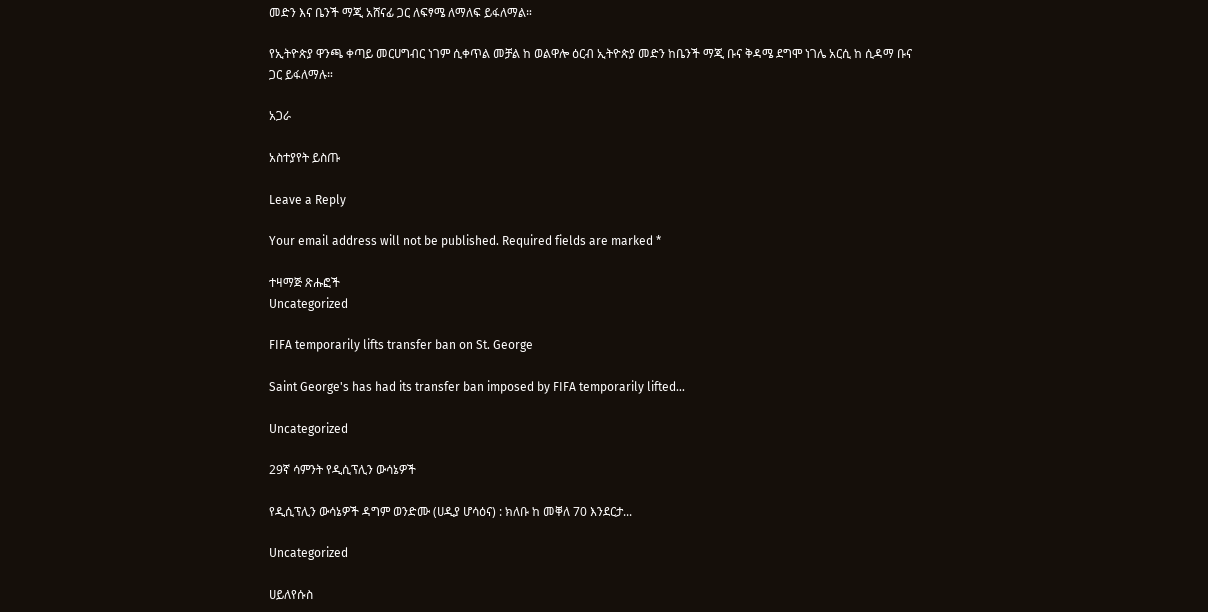መድን እና ቤንች ማጂ አሸናፊ ጋር ለፍፃሜ ለማለፍ ይፋለማል።

የኢትዮጵያ ዋንጫ ቀጣይ መርሀግብር ነገም ሲቀጥል መቻል ከ ወልዋሎ ዕርብ ኢትዮጵያ መድን ከቤንች ማጂ ቡና ቅዳሜ ደግሞ ነገሌ አርሲ ከ ሲዳማ ቡና ጋር ይፋለማሉ።

አጋራ

አስተያየት ይስጡ

Leave a Reply

Your email address will not be published. Required fields are marked *

ተዛማጅ ጽሑፎች
Uncategorized

FIFA temporarily lifts transfer ban on St. George

Saint George's has had its transfer ban imposed by FIFA temporarily lifted...

Uncategorized

29ኛ ሳምንት የዲሲፕሊን ውሳኔዎች

የዲሲፕሊን ውሳኔዎች ዳግም ወንድሙ (ሀዲያ ሆሳዕና) : ክለቡ ከ መቐለ 70 እንደርታ...

Uncategorized

ሀይለየሱስ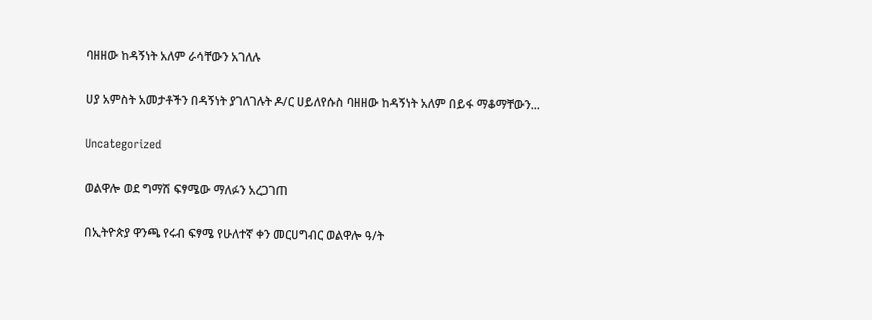ባዘዘው ከዳኝነት አለም ራሳቸውን አገለሉ

ሀያ አምስት አመታቶችን በዳኝነት ያገለገሉት ዶ/ር ሀይለየሱስ ባዘዘው ከዳኝነት አለም በይፋ ማቆማቸውን...

Uncategorized

ወልዋሎ ወደ ግማሽ ፍፃሜው ማለፉን አረጋገጠ

በኢትዮጵያ ዋንጫ የሩብ ፍፃሜ የሁለተኛ ቀን መርሀግብር ወልዋሎ ዓ/ት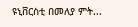ዩኒቨርስቲ በመለያ ምት...